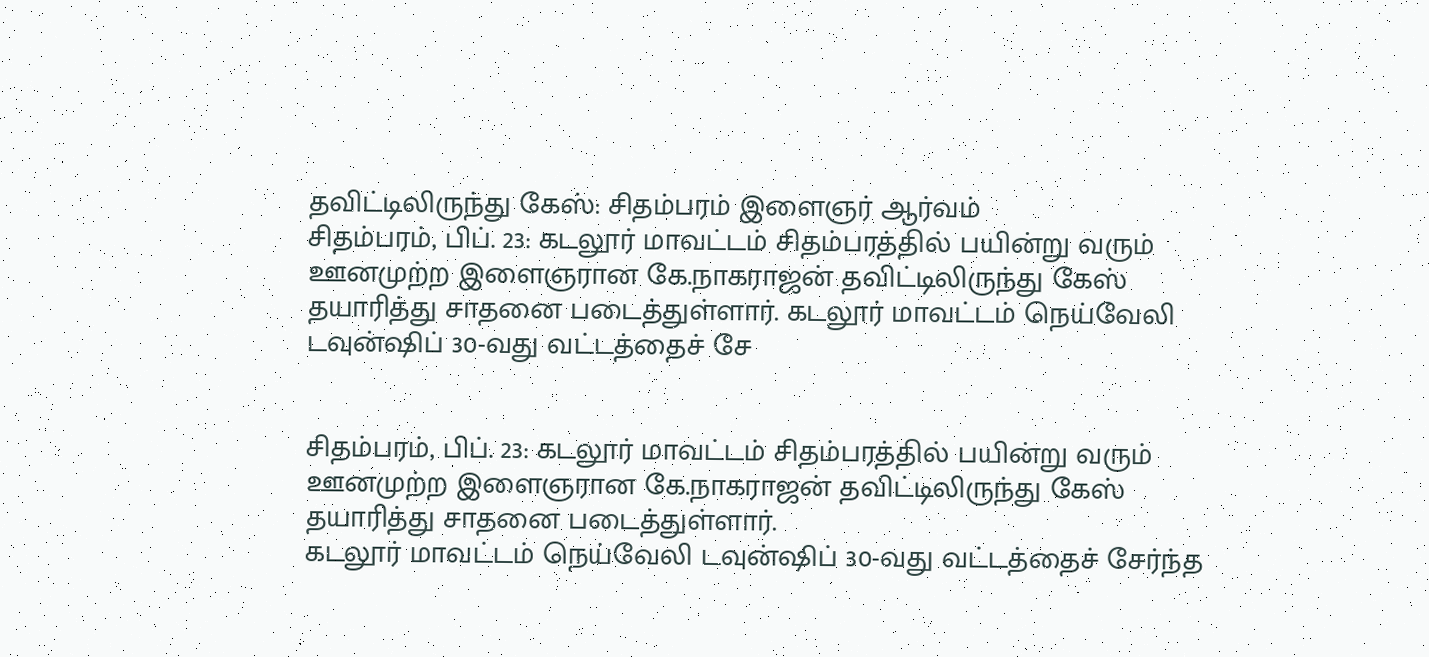தவிட்டிலிருந்து கேஸ்: சிதம்பரம் இளைஞர் ஆர்வம்
சிதம்பரம், பிப். 23: கடலூர் மாவட்டம் சிதம்பரத்தில் பயின்று வரும் ஊனமுற்ற இளைஞரான கே.நாகராஜன் தவிட்டிலிருந்து கேஸ் தயாரித்து சாதனை படைத்துள்ளார். கடலூர் மாவட்டம் நெய்வேலி டவுன்ஷிப் 30-வது வட்டத்தைச் சே


சிதம்பரம், பிப். 23: கடலூர் மாவட்டம் சிதம்பரத்தில் பயின்று வரும் ஊனமுற்ற இளைஞரான கே.நாகராஜன் தவிட்டிலிருந்து கேஸ் தயாரித்து சாதனை படைத்துள்ளார்.
கடலூர் மாவட்டம் நெய்வேலி டவுன்ஷிப் 30-வது வட்டத்தைச் சேர்ந்த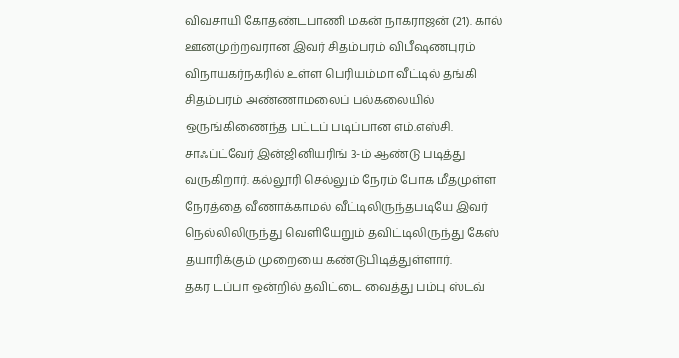விவசாயி கோதண்டபாணி மகன் நாகராஜன் (21). கால் ஊனமுற்றவரான இவர் சிதம்பரம் விபீஷணபுரம் விநாயகர்நகரில் உள்ள பெரியம்மா வீட்டில் தங்கி சிதம்பரம் அண்ணாமலைப் பல்கலையில் ஒருங்கிணைந்த பட்டப் படிப்பான எம்.எஸ்சி. சாஃப்ட்வேர் இன்ஜினியரிங் 3-ம் ஆண்டு படித்து வருகிறார். கல்லூரி செல்லும் நேரம் போக மீதமுள்ள நேரத்தை வீணாக்காமல் வீட்டிலிருந்தபடியே இவர் நெல்லிலிருந்து வெளியேறும் தவிட்டிலிருந்து கேஸ் தயாரிக்கும் முறையை கண்டுபிடித்துள்ளார்.
தகர டப்பா ஒன்றில் தவிட்டை வைத்து பம்பு ஸ்டவ்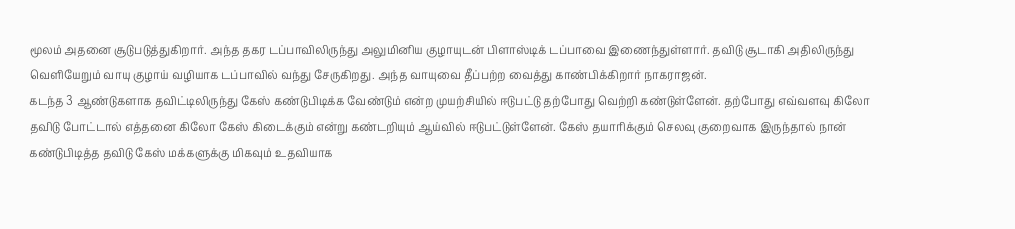மூலம் அதனை சூடுபடுத்துகிறார். அந்த தகர டப்பாவிலிருந்து அலுமினிய குழாயுடன் பிளாஸ்டிக் டப்பாவை இணைந்துள்ளார். தவிடு சூடாகி அதிலிருந்து வெளியேறும் வாயு குழாய் வழியாக டப்பாவில் வந்து சேருகிறது. அந்த வாயுவை தீப்பற்ற வைத்து காண்பிக்கிறார் நாகராஜன்.
கடந்த 3 ஆண்டுகளாக தவிட்டிலிருந்து கேஸ் கண்டுபிடிக்க வேண்டும் என்ற முயற்சியில் ஈடுபட்டு தற்போது வெற்றி கண்டுள்ளேன். தற்போது எவ்வளவு கிலோ தவிடு போட்டால் எத்தனை கிலோ கேஸ் கிடைக்கும் என்று கண்டறியும் ஆய்வில் ஈடுபட்டுள்ளேன். கேஸ் தயாரிக்கும் செலவு குறைவாக இருந்தால் நான் கண்டுபிடித்த தவிடு கேஸ் மக்களுக்கு மிகவும் உதவியாக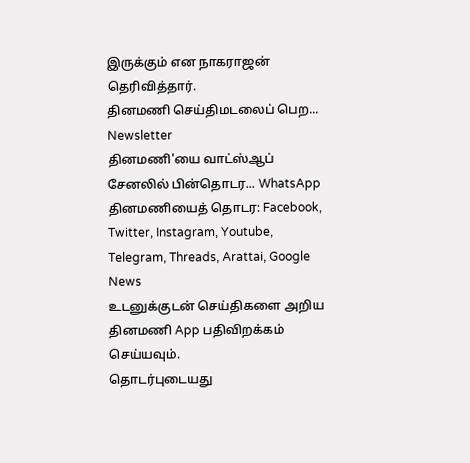இருக்கும் என நாகராஜன் தெரிவித்தார்.
தினமணி செய்திமடலைப் பெற... Newsletter
தினமணி'யை வாட்ஸ்ஆப் சேனலில் பின்தொடர... WhatsApp
தினமணியைத் தொடர: Facebook, Twitter, Instagram, Youtube, Telegram, Threads, Arattai, Google News
உடனுக்குடன் செய்திகளை அறிய தினமணி App பதிவிறக்கம் செய்யவும்.
தொடர்புடையது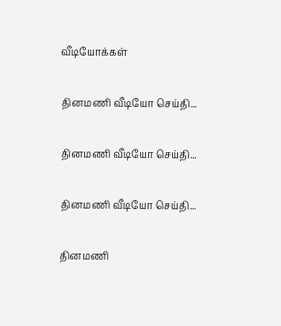வீடியோக்கள்

தினமணி வீடியோ செய்தி...

தினமணி வீடியோ செய்தி...

தினமணி வீடியோ செய்தி...

தினமணி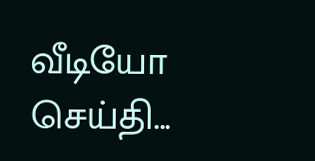வீடியோ செய்தி...